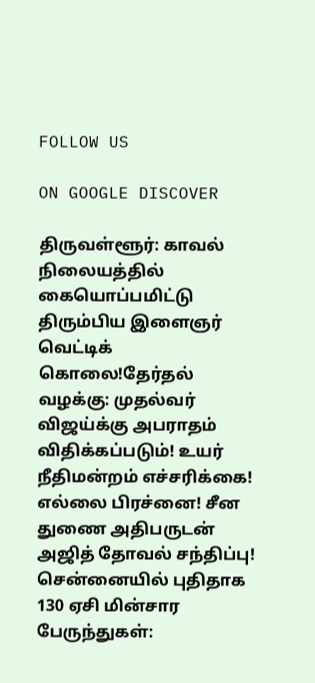FOLLOW US

ON GOOGLE DISCOVER

திருவள்ளூர்: காவல் நிலையத்தில் கையொப்பமிட்டு திரும்பிய இளைஞர் வெட்டிக் கொலை!தேர்தல் வழக்கு: முதல்வர் விஜய்க்கு அபராதம் விதிக்கப்படும்! உயர் நீதிமன்றம் எச்சரிக்கை! எல்லை பிரச்னை! சீன துணை அதிபருடன் அஜித் தோவல் சந்திப்பு! சென்னையில் புதிதாக 130 ஏசி மின்சார பேருந்துகள்: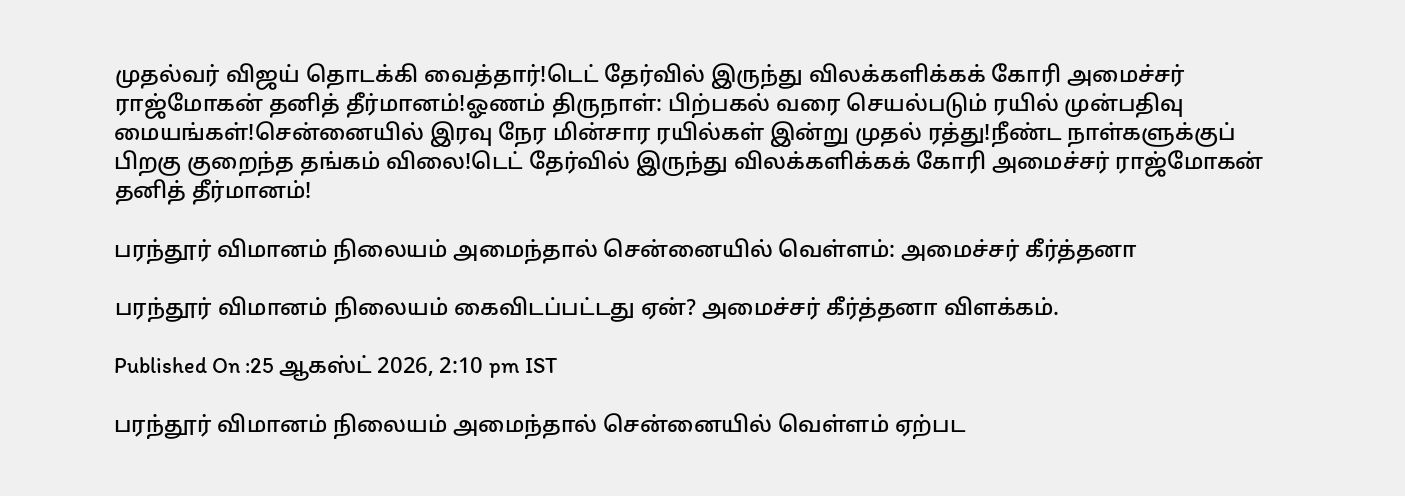முதல்வர் விஜய் தொடக்கி வைத்தார்!டெட் தேர்வில் இருந்து விலக்களிக்கக் கோரி அமைச்சர் ராஜ்மோகன் தனித் தீர்மானம்!ஓணம் திருநாள்: பிற்பகல் வரை செயல்படும் ரயில் முன்பதிவு மையங்கள்!சென்னையில் இரவு நேர மின்சார ரயில்கள் இன்று முதல் ரத்து!நீண்ட நாள்களுக்குப் பிறகு குறைந்த தங்கம் விலை!டெட் தேர்வில் இருந்து விலக்களிக்கக் கோரி அமைச்சர் ராஜ்மோகன் தனித் தீர்மானம்!

பரந்தூர் விமானம் நிலையம் அமைந்தால் சென்னையில் வெள்ளம்: அமைச்சர் கீர்த்தனா

பரந்தூர் விமானம் நிலையம் கைவிடப்பட்டது ஏன்? அமைச்சர் கீர்த்தனா விளக்கம்.

Published On :25 ஆகஸ்ட் 2026, 2:10 pm IST

பரந்தூர் விமானம் நிலையம் அமைந்தால் சென்னையில் வெள்ளம் ஏற்பட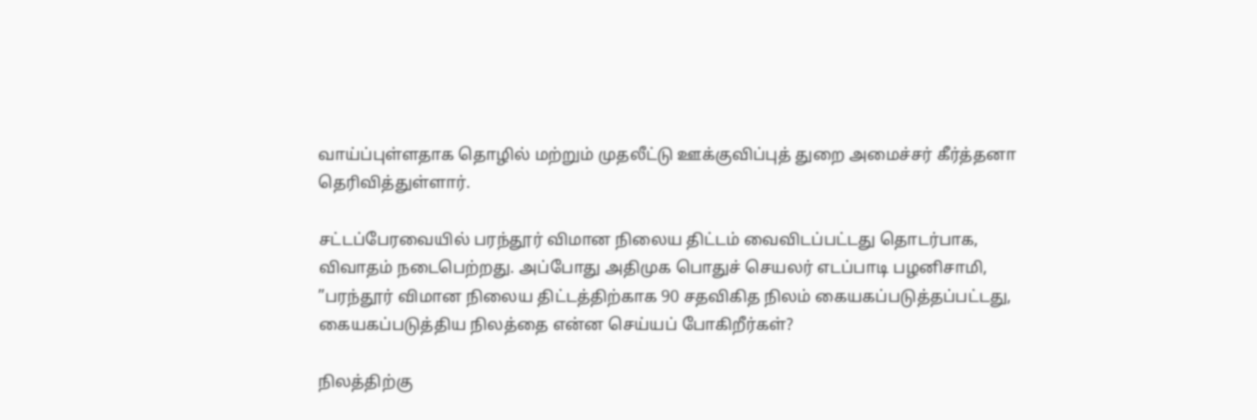வாய்ப்புள்ளதாக தொழில் மற்றும் முதலீட்டு ஊக்குவிப்புத் துறை அமைச்சர் கீர்த்தனா தெரிவித்துள்ளார்.

சட்டப்பேரவையில் பரந்தூர் விமான நிலைய திட்டம் வைவிடப்பட்டது தொடர்பாக, விவாதம் நடைபெற்றது. அப்போது அதிமுக பொதுச் செயலர் எடப்பாடி பழனிசாமி, ”பரந்தூர் விமான நிலைய திட்டத்திற்காக 90 சதவிகித நிலம் கையகப்படுத்தப்பட்டது, கையகப்படுத்திய நிலத்தை என்ன செய்யப் போகிறீர்கள்?

நிலத்திற்கு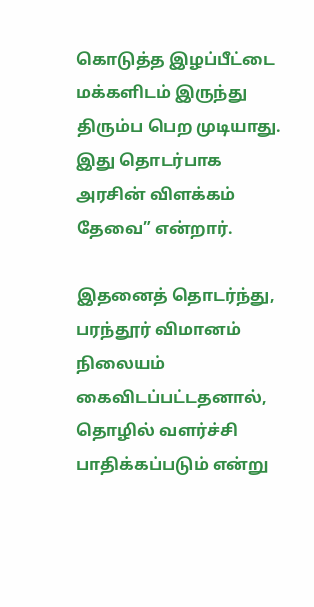கொடுத்த இழப்பீட்டை மக்களிடம் இருந்து திரும்ப பெற முடியாது. இது தொடர்பாக அரசின் விளக்கம் தேவை” என்றார்.

இதனைத் தொடர்ந்து, பரந்தூர் விமானம் நிலையம் கைவிடப்பட்டதனால், தொழில் வளர்ச்சி பாதிக்கப்படும் என்று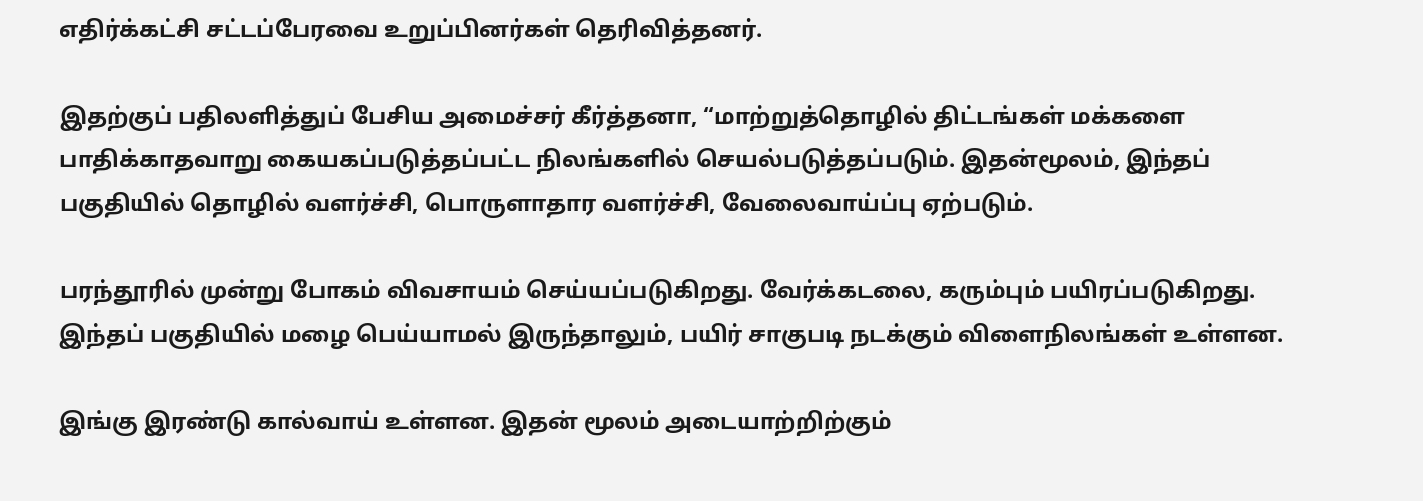எதிர்க்கட்சி சட்டப்பேரவை உறுப்பினர்கள் தெரிவித்தனர்.

இதற்குப் பதிலளித்துப் பேசிய அமைச்சர் கீர்த்தனா, “மாற்றுத்தொழில் திட்டங்கள் மக்களை பாதிக்காதவாறு கையகப்படுத்தப்பட்ட நிலங்களில் செயல்படுத்தப்படும். இதன்மூலம், இந்தப் பகுதியில் தொழில் வளர்ச்சி, பொருளாதார வளர்ச்சி, வேலைவாய்ப்பு ஏற்படும்.

பரந்தூரில் முன்று போகம் விவசாயம் செய்யப்படுகிறது. வேர்க்கடலை, கரும்பும் பயிரப்படுகிறது. இந்தப் பகுதியில் மழை பெய்யாமல் இருந்தாலும், பயிர் சாகுபடி நடக்கும் விளைநிலங்கள் உள்ளன.

இங்கு இரண்டு கால்வாய் உள்ளன. இதன் மூலம் அடையாற்றிற்கும்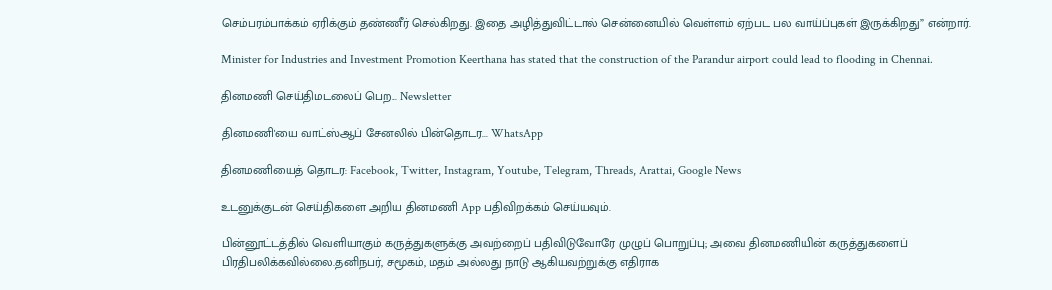செம்பரம்பாக்கம் ஏரிக்கும் தண்ணீர் செல்கிறது. இதை அழித்துவிட்டால் சென்னையில் வெள்ளம் ஏற்பட பல வாய்ப்புகள் இருக்கிறது” என்றார்.

Minister for Industries and Investment Promotion Keerthana has stated that the construction of the Parandur airport could lead to flooding in Chennai.

தினமணி செய்திமடலைப் பெற... Newsletter

தினமணி'யை வாட்ஸ்ஆப் சேனலில் பின்தொடர... WhatsApp

தினமணியைத் தொடர: Facebook, Twitter, Instagram, Youtube, Telegram, Threads, Arattai, Google News

உடனுக்குடன் செய்திகளை அறிய தினமணி App பதிவிறக்கம் செய்யவும்.

பின்னூட்டத்தில் வெளியாகும் கருத்துகளுக்கு அவற்றைப் பதிவிடுவோரே முழுப் பொறுப்பு; அவை தினமணியின் கருத்துகளைப் பிரதிபலிக்கவில்லை.தனிநபர், சமூகம், மதம் அல்லது நாடு ஆகியவற்றுக்கு எதிராக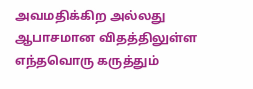அவமதிக்கிற அல்லது ஆபாசமான விதத்திலுள்ள எந்தவொரு கருத்தும்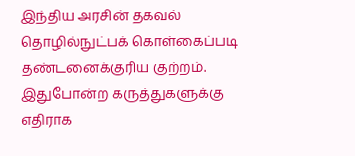இந்திய அரசின் தகவல் தொழில்நுட்பக் கொள்கைப்படி தண்டனைக்குரிய குற்றம். இதுபோன்ற கருத்துகளுக்கு எதிராக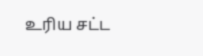உரிய சட்ட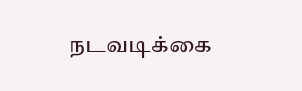நடவடிக்கை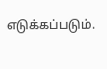எடுக்கப்படும்.